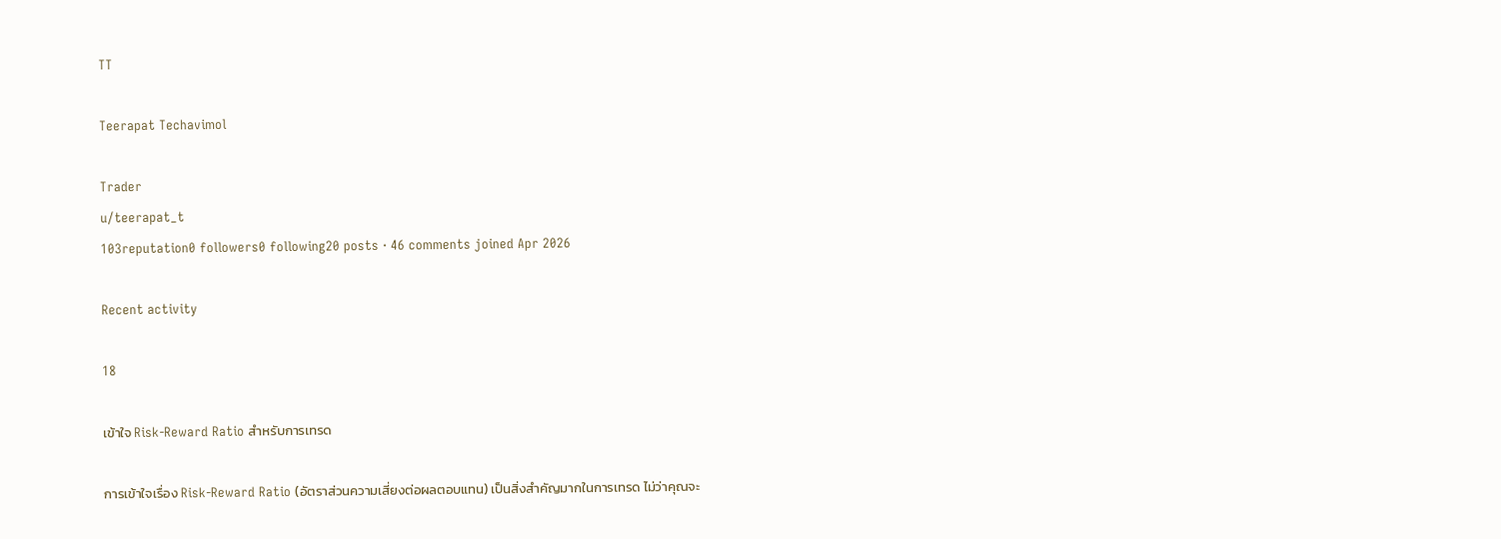TT

Teerapat Techavimol

Trader
u/teerapat_t
103reputation0 followers0 following20 posts · 46 comments joined Apr 2026

Recent activity

18

เข้าใจ Risk-Reward Ratio สำหรับการเทรด

การเข้าใจเรื่อง Risk-Reward Ratio (อัตราส่วนความเสี่ยงต่อผลตอบแทน) เป็นสิ่งสำคัญมากในการเทรด ไม่ว่าคุณจะ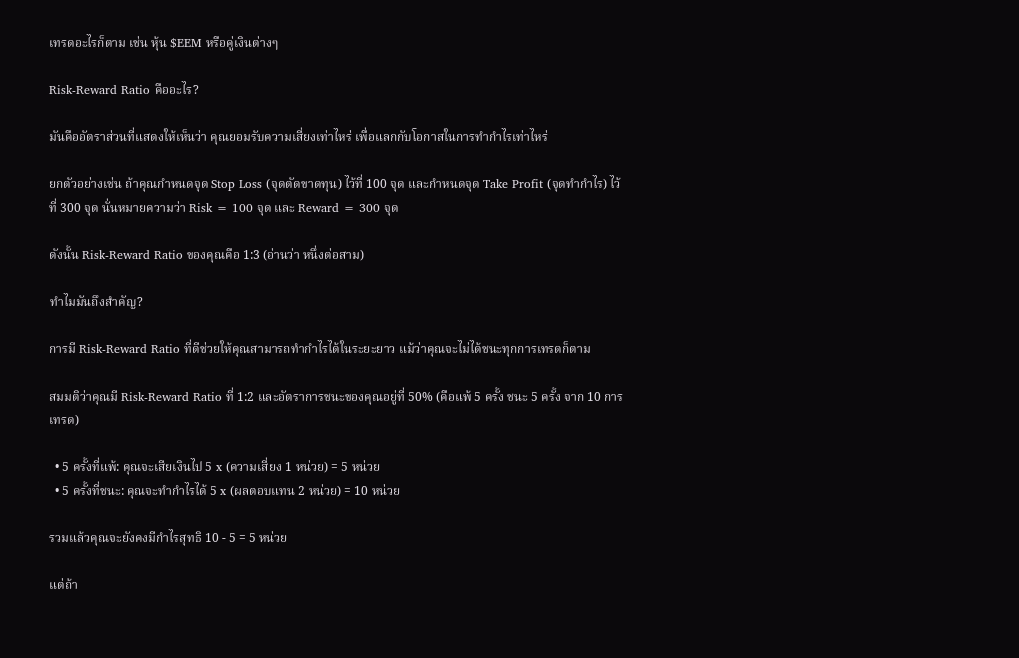เทรดอะไรก็ตาม เช่น หุ้น $EEM หรือคู่เงินต่างๆ

Risk-Reward Ratio คืออะไร?

มันคืออัตราส่วนที่แสดงให้เห็นว่า คุณยอมรับความเสี่ยงเท่าไหร่ เพื่อแลกกับโอกาสในการทำกำไรเท่าไหร่

ยกตัวอย่างเช่น ถ้าคุณกำหนดจุด Stop Loss (จุดตัดขาดทุน) ไว้ที่ 100 จุด และกำหนดจุด Take Profit (จุดทำกำไร) ไว้ที่ 300 จุด นั่นหมายความว่า Risk = 100 จุด และ Reward = 300 จุด

ดังนั้น Risk-Reward Ratio ของคุณคือ 1:3 (อ่านว่า หนึ่งต่อสาม)

ทำไมมันถึงสำคัญ?

การมี Risk-Reward Ratio ที่ดีช่วยให้คุณสามารถทำกำไรได้ในระยะยาว แม้ว่าคุณจะไม่ได้ชนะทุกการเทรดก็ตาม

สมมติว่าคุณมี Risk-Reward Ratio ที่ 1:2 และอัตราการชนะของคุณอยู่ที่ 50% (คือแพ้ 5 ครั้ง ชนะ 5 ครั้ง จาก 10 การเทรด)

  • 5 ครั้งที่แพ้: คุณจะเสียเงินไป 5 x (ความเสี่ยง 1 หน่วย) = 5 หน่วย
  • 5 ครั้งที่ชนะ: คุณจะทำกำไรได้ 5 x (ผลตอบแทน 2 หน่วย) = 10 หน่วย

รวมแล้วคุณจะยังคงมีกำไรสุทธิ 10 - 5 = 5 หน่วย

แต่ถ้า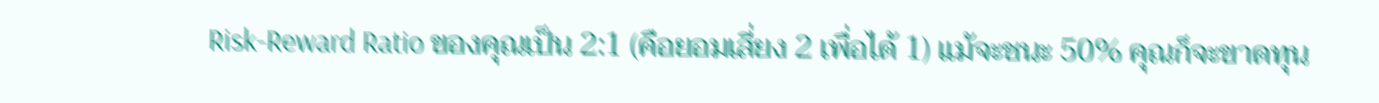Risk-Reward Ratio ของคุณเป็น 2:1 (คือยอมเสี่ยง 2 เพื่อได้ 1) แม้จะชนะ 50% คุณก็จะขาดทุน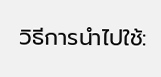วิธีการนำไปใช้: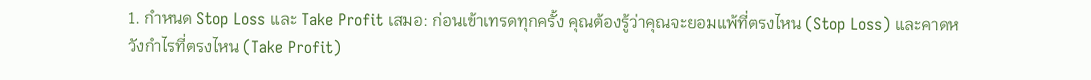1. กำหนด Stop Loss และ Take Profit เสมอ: ก่อนเข้าเทรดทุกครั้ง คุณต้องรู้ว่าคุณจะยอมแพ้ที่ตรงไหน (Stop Loss) และคาดหวังกำไรที่ตรงไหน (Take Profit)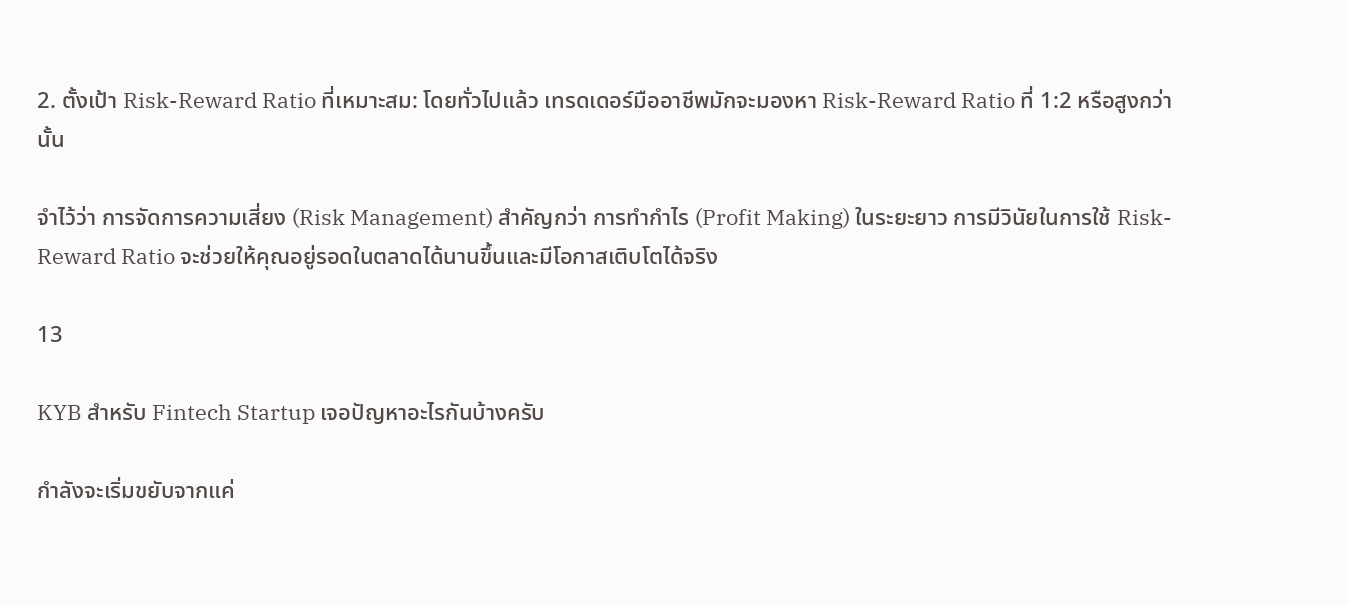2. ตั้งเป้า Risk-Reward Ratio ที่เหมาะสม: โดยทั่วไปแล้ว เทรดเดอร์มืออาชีพมักจะมองหา Risk-Reward Ratio ที่ 1:2 หรือสูงกว่านั้น

จำไว้ว่า การจัดการความเสี่ยง (Risk Management) สำคัญกว่า การทำกำไร (Profit Making) ในระยะยาว การมีวินัยในการใช้ Risk-Reward Ratio จะช่วยให้คุณอยู่รอดในตลาดได้นานขึ้นและมีโอกาสเติบโตได้จริง

13

KYB สำหรับ Fintech Startup เจอปัญหาอะไรกันบ้างครับ

กำลังจะเริ่มขยับจากแค่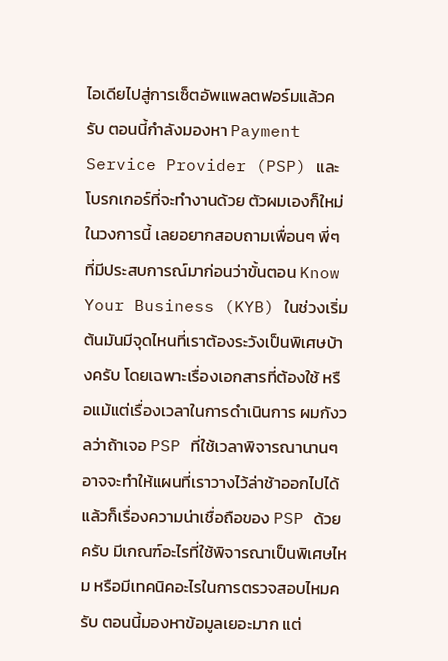ไอเดียไปสู่การเซ็ตอัพแพลตฟอร์มแล้วครับ ตอนนี้กำลังมองหา Payment Service Provider (PSP) และโบรกเกอร์ที่จะทำงานด้วย ตัวผมเองก็ใหม่ในวงการนี้ เลยอยากสอบถามเพื่อนๆ พี่ๆ ที่มีประสบการณ์มาก่อนว่าขั้นตอน Know Your Business (KYB) ในช่วงเริ่มต้นมันมีจุดไหนที่เราต้องระวังเป็นพิเศษบ้างครับ โดยเฉพาะเรื่องเอกสารที่ต้องใช้ หรือแม้แต่เรื่องเวลาในการดำเนินการ ผมกังวลว่าถ้าเจอ PSP ที่ใช้เวลาพิจารณานานๆ อาจจะทำให้แผนที่เราวางไว้ล่าช้าออกไปได้ แล้วก็เรื่องความน่าเชื่อถือของ PSP ด้วยครับ มีเกณฑ์อะไรที่ใช้พิจารณาเป็นพิเศษไหม หรือมีเทคนิคอะไรในการตรวจสอบไหมครับ ตอนนี้มองหาข้อมูลเยอะมาก แต่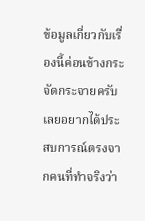ข้อมูลเกี่ยวกับเรื่องนี้ค่อนข้างกระจัดกระจายครับ เลยอยากได้ประสบการณ์ตรงจากคนที่ทำจริงว่า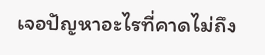เจอปัญหาอะไรที่คาดไม่ถึง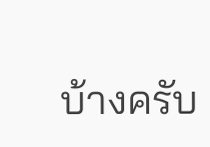บ้างครับ